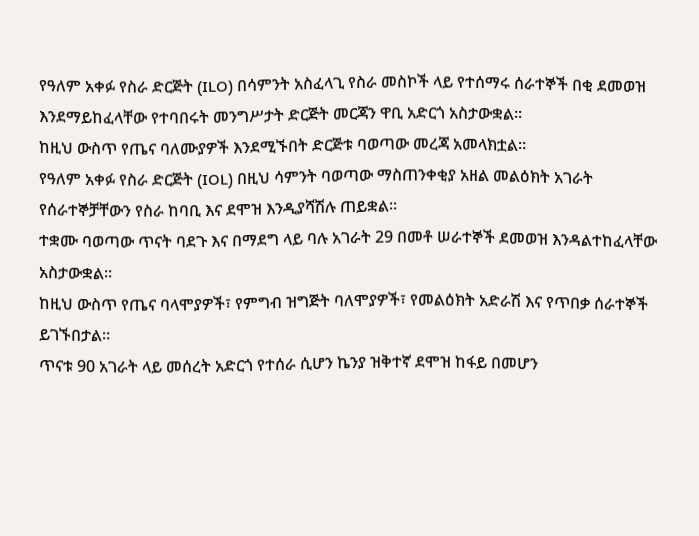የዓለም አቀፉ የስራ ድርጅት (ILO) በሳምንት አስፈላጊ የስራ መስኮች ላይ የተሰማሩ ሰራተኞች በቂ ደመወዝ እንደማይከፈላቸው የተባበሩት መንግሥታት ድርጅት መርጃን ዋቢ አድርጎ አስታውቋል፡፡
ከዚህ ውስጥ የጤና ባለሙያዎች እንደሚኙበት ድርጅቱ ባወጣው መረጃ አመላክቷል፡፡
የዓለም አቀፉ የስራ ድርጅት (IOL) በዚህ ሳምንት ባወጣው ማስጠንቀቂያ አዘል መልዕክት አገራት የሰራተኞቻቸውን የስራ ከባቢ እና ደሞዝ እንዲያሻሽሉ ጠይቋል፡፡
ተቋሙ ባወጣው ጥናት ባደጉ እና በማደግ ላይ ባሉ አገራት 29 በመቶ ሠራተኞች ደመወዝ እንዳልተከፈላቸው አስታውቋል፡፡
ከዚህ ውስጥ የጤና ባላሞያዎች፣ የምግብ ዝግጅት ባለሞያዎች፣ የመልዕክት አድራሽ እና የጥበቃ ሰራተኞች ይገኙበታል፡፡
ጥናቱ 90 አገራት ላይ መሰረት አድርጎ የተሰራ ሲሆን ኬንያ ዝቅተኛ ደሞዝ ከፋይ በመሆን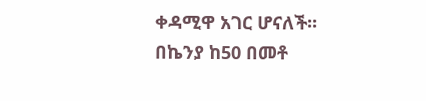ቀዳሚዋ አገር ሆናለች፡፡
በኬንያ ከ50 በመቶ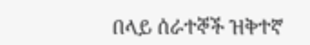በላይ ሰራተኞች ዝቅተኛ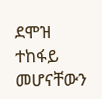ደሞዝ ተከፋይ መሆናቸውን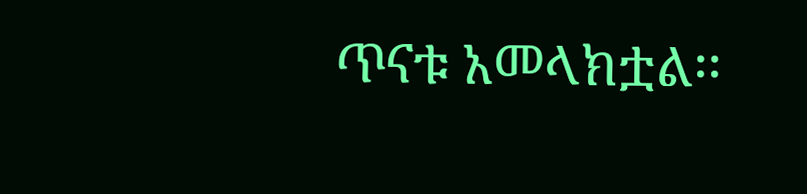ጥናቱ አመላክቷል፡፡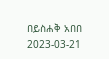በይስሐቅ አበበ
2023-03-21